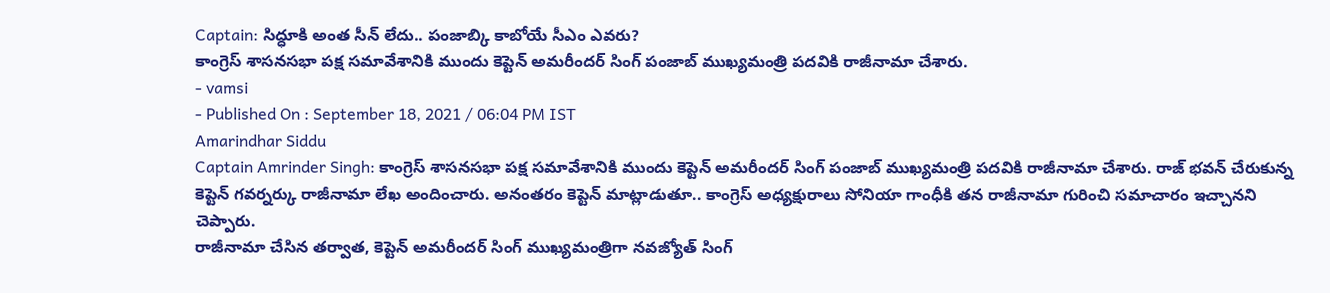Captain: సిద్ధూకి అంత సీన్ లేదు.. పంజాబ్కి కాబోయే సీఎం ఎవరు?
కాంగ్రెస్ శాసనసభా పక్ష సమావేశానికి ముందు కెప్టెన్ అమరీందర్ సింగ్ పంజాబ్ ముఖ్యమంత్రి పదవికి రాజీనామా చేశారు.
- vamsi
- Published On : September 18, 2021 / 06:04 PM IST
Amarindhar Siddu
Captain Amrinder Singh: కాంగ్రెస్ శాసనసభా పక్ష సమావేశానికి ముందు కెప్టెన్ అమరీందర్ సింగ్ పంజాబ్ ముఖ్యమంత్రి పదవికి రాజీనామా చేశారు. రాజ్ భవన్ చేరుకున్న కెప్టెన్ గవర్నర్కు రాజీనామా లేఖ అందించారు. అనంతరం కెప్టెన్ మాట్లాడుతూ.. కాంగ్రెస్ అధ్యక్షురాలు సోనియా గాంధీకి తన రాజీనామా గురించి సమాచారం ఇచ్చానని చెప్పారు.
రాజీనామా చేసిన తర్వాత, కెప్టెన్ అమరీందర్ సింగ్ ముఖ్యమంత్రిగా నవజ్యోత్ సింగ్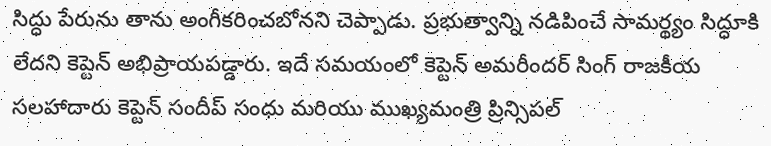సిద్ధు పేరును తాను అంగీకరించబోనని చెప్పాడు. ప్రభుత్వాన్ని నడిపించే సామర్థ్యం సిద్ధూకి లేదని కెప్టెన్ అభిప్రాయపడ్డారు. ఇదే సమయంలో కెప్టెన్ అమరీందర్ సింగ్ రాజకీయ సలహాదారు కెప్టెన్ సందీప్ సంధు మరియు ముఖ్యమంత్రి ప్రిన్సిపల్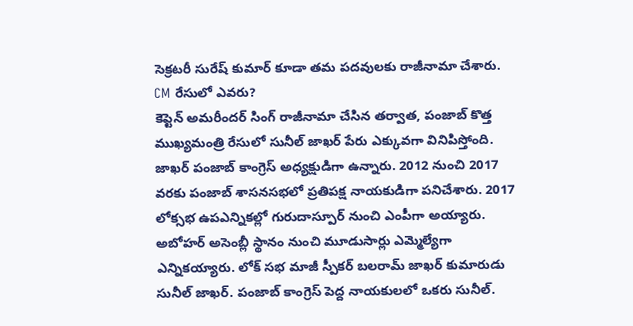సెక్రటరీ సురేష్ కుమార్ కూడా తమ పదవులకు రాజీనామా చేశారు.
CM రేసులో ఎవరు?
కెప్టెన్ అమరీందర్ సింగ్ రాజీనామా చేసిన తర్వాత, పంజాబ్ కొత్త ముఖ్యమంత్రి రేసులో సునీల్ జాఖర్ పేరు ఎక్కువగా వినిపిస్తోంది. జాఖర్ పంజాబ్ కాంగ్రెస్ అధ్యక్షుడిగా ఉన్నారు. 2012 నుంచి 2017 వరకు పంజాబ్ శాసనసభలో ప్రతిపక్ష నాయకుడిగా పనిచేశారు. 2017 లోక్సభ ఉపఎన్నికల్లో గురుదాస్పూర్ నుంచి ఎంపీగా అయ్యారు.
అబోహర్ అసెంబ్లీ స్థానం నుంచి మూడుసార్లు ఎమ్మెల్యేగా ఎన్నికయ్యారు. లోక్ సభ మాజీ స్పీకర్ బలరామ్ జాఖర్ కుమారుడు సునీల్ జాఖర్. పంజాబ్ కాంగ్రెస్ పెద్ద నాయకులలో ఒకరు సునీల్.